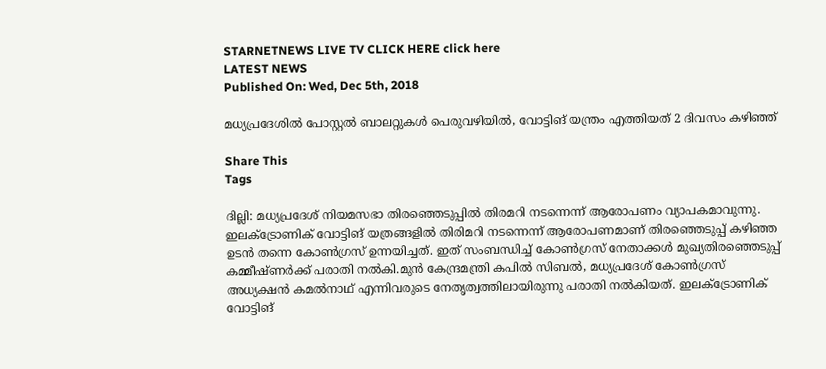STARNETNEWS LIVE TV CLICK HERE click here
LATEST NEWS
Published On: Wed, Dec 5th, 2018

മധ്യപ്രദേശില്‍ പോസ്റ്റല്‍ ബാലറ്റുകള്‍ പെരുവഴിയില്‍, വോട്ടിങ് യന്ത്രം എത്തിയത് 2 ദിവസം കഴിഞ്ഞ്

Share This
Tags

ദില്ലി: മധ്യപ്രദേശ് നിയമസഭാ തിരഞ്ഞെടുപ്പില്‍ തിരമറി നടന്നെന്ന് ആരോപണം വ്യാപകമാവുന്നു. ഇലക്ട്രോണിക് വോട്ടിങ് യത്രങ്ങളില്‍ തിരിമറി നടന്നെന്ന് ആരോപണമാണ് തിരഞ്ഞെടുപ്പ് കഴിഞ്ഞ ഉടന്‍ തന്നെ കോണ്‍ഗ്രസ് ഉന്നയിച്ചത്. ഇത് സംബന്ധിച്ച് കോണ്‍ഗ്രസ് നേതാക്കള്‍ മുഖ്യതിരഞ്ഞെടുപ്പ് കമ്മീഷ്ണര്‍ക്ക് പരാതി നല്‍കി.മുന്‍ കേന്ദ്രമന്ത്രി കപില്‍ സിബല്‍, മധ്യപ്രദേശ് കോണ്‍ഗ്രസ് അധ്യക്ഷന്‍ കമല്‍നാഥ് എന്നിവരുടെ നേതൃത്വത്തിലായിരുന്നു പരാതി നല്‍കിയത്. ഇലക്ട്രോണിക് വോട്ടിങ്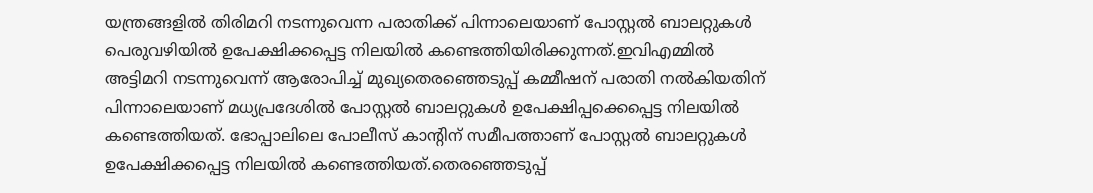യന്ത്രങ്ങളില്‍ തിരിമറി നടന്നുവെന്ന പരാതിക്ക് പിന്നാലെയാണ് പോസ്റ്റല്‍ ബാലറ്റുകള്‍ പെരുവഴിയില്‍ ഉപേക്ഷിക്കപ്പെട്ട നിലയില്‍ കണ്ടെത്തിയിരിക്കുന്നത്.ഇവിഎമ്മില്‍ അട്ടിമറി നടന്നുവെന്ന് ആരോപിച്ച് മുഖ്യതെരഞ്ഞെടുപ്പ് കമ്മീഷന് പരാതി നല്‍കിയതിന് പിന്നാലെയാണ് മധ്യപ്രദേശില്‍ പോസ്റ്റല്‍ ബാലറ്റുകള്‍ ഉപേക്ഷിപ്പക്കെപ്പെട്ട നിലയില്‍ കണ്ടെത്തിയത്. ഭോപ്പാലിലെ പോലീസ് കാന്റിന് സമീപത്താണ് പോസ്റ്റല്‍ ബാലറ്റുകള്‍ ഉപേക്ഷിക്കപ്പെട്ട നിലയില്‍ കണ്ടെത്തിയത്.തെരഞ്ഞെടുപ്പ്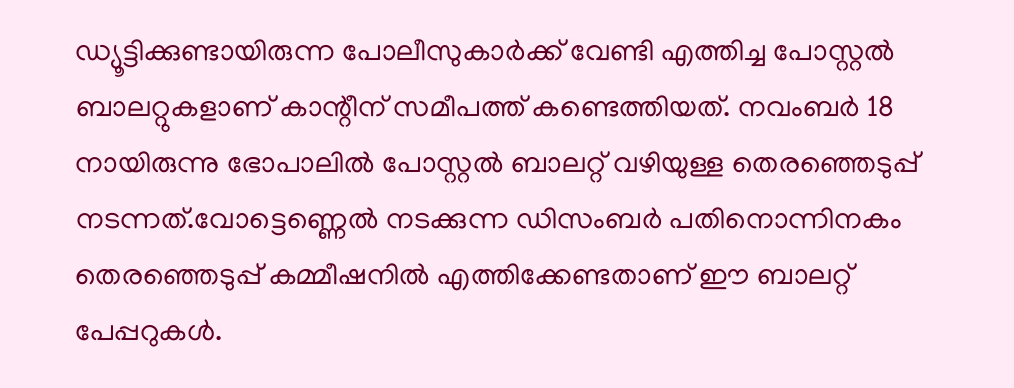ഡ്യൂട്ടിക്കുണ്ടായിരുന്ന പോലീസുകാര്‍ക്ക് വേണ്ടി എത്തിച്ച പോസ്റ്റല്‍ ബാലറ്റുകളാണ് കാന്റീന് സമീപത്ത് കണ്ടെത്തിയത്. നവംബര്‍ 18 നായിരുന്നു ഭോപാലില്‍ പോസ്റ്റല്‍ ബാലറ്റ് വഴിയുള്ള തെരഞ്ഞെടുപ്പ് നടന്നത്.വോട്ടെണ്ണെല്‍ നടക്കുന്ന ഡിസംബര്‍ പതിനൊന്നിനകം തെരഞ്ഞെടുപ്പ് കമ്മീഷനില്‍ എത്തിക്കേണ്ടതാണ് ഈ ബാലറ്റ് പേപ്പറുകള്‍.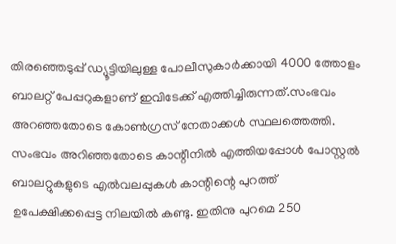തിരഞ്ഞെടുപ്പ് ഡ്യൂട്ടിയിലുള്ള പോലീസുകാര്‍ക്കായി 4000 ത്തോളം ബാലറ്റ് പേപ്പറുകളാണ് ഇവിടേക്ക് എത്തിച്ചിരുന്നത്.സംഭവം അറഞ്ഞതോടെ കോണ്‍ഗ്രസ് നേതാക്കള്‍ സ്ഥലത്തെത്തി. സംഭവം അറിഞ്ഞതോടെ കാന്റീനില്‍ എത്തിയപ്പോള്‍ പോസ്റ്റല്‍ ബാലറ്റുകളുടെ എല്‍വലപ്പുകള്‍ കാന്റിന്റെ പുറത്ത് ഉപേക്ഷിക്കപ്പെട്ട നിലയില്‍ കണ്ടു. ഇതിനു പുറമെ 250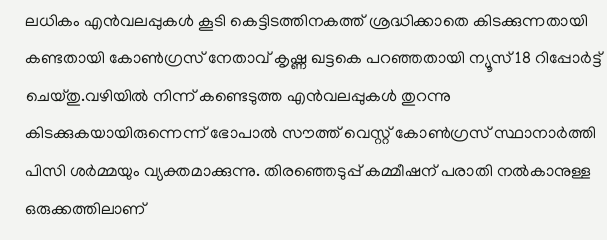ലധികം എന്‍വലപ്പുകള്‍ കൂടി കെട്ടിടത്തിനകത്ത് ശ്രദ്ധിക്കാതെ കിടക്കുന്നതായി കണ്ടതായി കോണ്‍ഗ്രസ് നേതാവ് കൃഷ്ണ ഖട്ടകെ പറഞ്ഞതായി ന്യൂസ് 18 റിപ്പോര്‍ട്ട് ചെയ്തു.വഴിയില്‍ നിന്ന് കണ്ടെടുത്ത എന്‍വലപ്പുകള്‍ തുറന്നു കിടക്കുകയായിരുന്നെന്ന് ഭോപാല്‍ സൗത്ത് വെസ്റ്റ് കോണ്‍ഗ്രസ് സ്ഥാനാര്‍ത്തി പിസി ശര്‍മ്മയും വ്യക്തമാക്കുന്നു. തിരഞ്ഞെടുപ്പ് കമ്മീഷന് പരാതി നല്‍കാനുള്ള ഒരുക്കത്തിലാണ്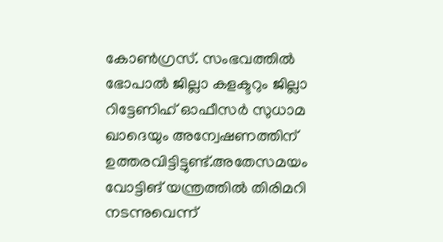കോണ്‍ഗ്രസ്. സംഭവത്തില്‍ ഭോപാല്‍ ജില്ലാ കളക്ടറും ജില്ലാ റിട്ടേണിഹ് ഓഫീസര്‍ സുധാമ ഖാദെയും അന്വേഷണത്തിന് ഉത്തരവിട്ടിട്ടുണ്ട്.അതേസമയം വോട്ടിങ് യന്ത്രത്തില്‍ തിരിമറി നടന്നുവെന്ന്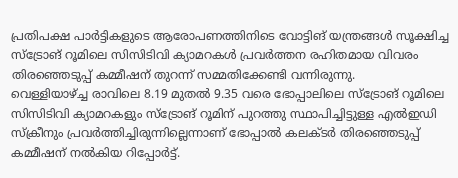പ്രതിപക്ഷ പാര്‍ട്ടികളുടെ ആരോപണത്തിനിടെ വോട്ടിങ് യന്ത്രങ്ങള്‍ സൂക്ഷിച്ച സ്‌ട്രോങ് റൂമിലെ സിസിടിവി ക്യാമറകള്‍ പ്രവര്‍ത്തന രഹിതമായ വിവരം തിരഞ്ഞെടുപ്പ് കമ്മീഷന് തുറന്ന് സമ്മതിക്കേണ്ടി വന്നിരുന്നു.
വെള്ളിയാഴ്ച്ച രാവിലെ 8.19 മുതല്‍ 9.35 വരെ ഭോപ്പാലിലെ സ്‌ട്രോങ് റൂമിലെ സിസിടിവി ക്യാമറകളും സ്‌ട്രോങ് റൂമിന് പുറത്തു സ്ഥാപിച്ചിട്ടുള്ള എല്‍ഇഡി സ്‌ക്രീനും പ്രവര്‍ത്തിച്ചിരുന്നില്ലെന്നാണ് ഭോപ്പാല്‍ കലക്ടര്‍ തിരഞ്ഞെടുപ്പ് കമ്മീഷന് നല്‍കിയ റിപ്പോര്‍ട്ട്.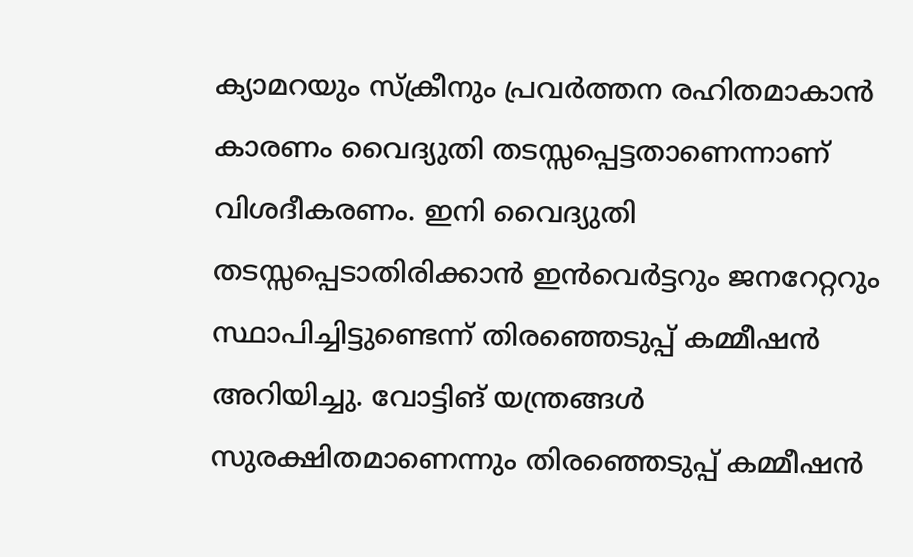ക്യാമറയും സ്‌ക്രീനും പ്രവര്‍ത്തന രഹിതമാകാന്‍ കാരണം വൈദ്യുതി തടസ്സപ്പെട്ടതാണെന്നാണ് വിശദീകരണം. ഇനി വൈദ്യുതി തടസ്സപ്പെടാതിരിക്കാന്‍ ഇന്‍വെര്‍ട്ടറും ജനറേറ്ററും സ്ഥാപിച്ചിട്ടുണ്ടെന്ന് തിരഞ്ഞെടുപ്പ് കമ്മീഷന്‍ അറിയിച്ചു. വോട്ടിങ് യന്ത്രങ്ങള്‍ സുരക്ഷിതമാണെന്നും തിരഞ്ഞെടുപ്പ് കമ്മീഷന്‍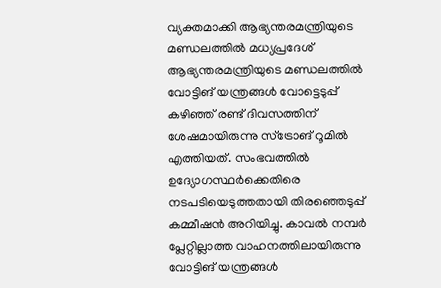വ്യക്തമാക്കി ആഭ്യന്തരമന്ത്രിയുടെ മണ്ഡലത്തില്‍ മധ്യപ്രദേശ് ആഭ്യന്തരമന്ത്രിയുടെ മണ്ഡലത്തില്‍ വോട്ടിങ് യന്ത്രങ്ങള്‍ വോട്ടെടുപ്പ് കഴിഞ്ഞ് രണ്ട് ദിവസത്തിന് ശേഷമായിരുന്നു സ്‌ട്രോങ് റൂമില്‍ എത്തിയത്. സംഭവത്തില്‍ ഉദ്യോഗസ്ഥര്‍ക്കെതിരെ നടപടിയെടുത്തതായി തിരഞ്ഞെടുപ്പ് കമ്മീഷന്‍ അറിയിച്ചു. കാവല്‍ നമ്പര്‍ പ്ലേറ്റില്ലാത്ത വാഹനത്തിലായിരുന്നു വോട്ടിങ് യന്ത്രങ്ങള്‍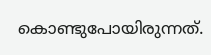കൊണ്ടുപോയിരുന്നത്.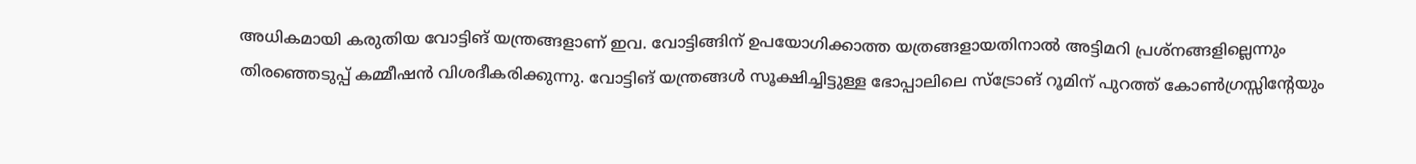അധികമായി കരുതിയ വോട്ടിങ് യന്ത്രങ്ങളാണ് ഇവ. വോട്ടിങ്ങിന് ഉപയോഗിക്കാത്ത യത്രങ്ങളായതിനാല്‍ അട്ടിമറി പ്രശ്‌നങ്ങളില്ലെന്നും തിരഞ്ഞെടുപ്പ് കമ്മീഷന്‍ വിശദീകരിക്കുന്നു. വോട്ടിങ് യന്ത്രങ്ങള്‍ സൂക്ഷിച്ചിട്ടുള്ള ഭോപ്പാലിലെ സ്‌ട്രോങ് റൂമിന് പുറത്ത് കോണ്‍ഗ്രസ്സിന്റേയും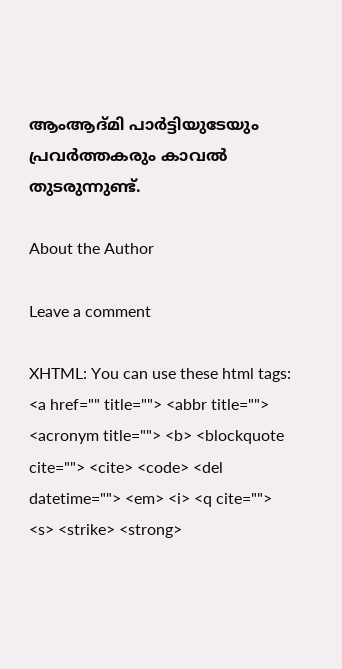ആംആദ്മി പാര്‍ട്ടിയുടേയും പ്രവര്‍ത്തകരും കാവല്‍ തുടരുന്നുണ്ട്.

About the Author

Leave a comment

XHTML: You can use these html tags: <a href="" title=""> <abbr title=""> <acronym title=""> <b> <blockquote cite=""> <cite> <code> <del datetime=""> <em> <i> <q cite=""> <s> <strike> <strong>